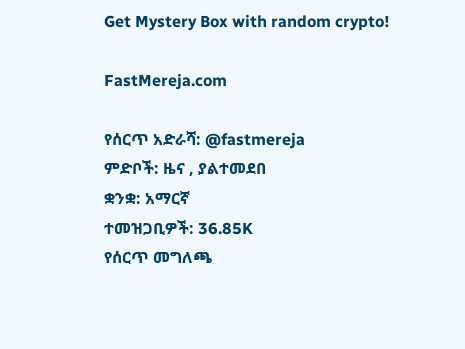Get Mystery Box with random crypto!

FastMereja.com

የሰርጥ አድራሻ: @fastmereja
ምድቦች: ዜና , ያልተመደበ
ቋንቋ: አማርኛ
ተመዝጋቢዎች: 36.85K
የሰርጥ መግለጫ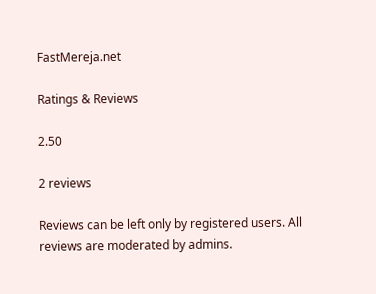FastMereja.net

Ratings & Reviews

2.50

2 reviews

Reviews can be left only by registered users. All reviews are moderated by admins.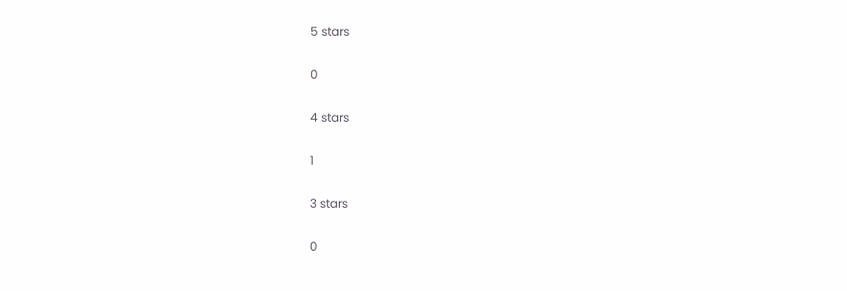5 stars

0

4 stars

1

3 stars

0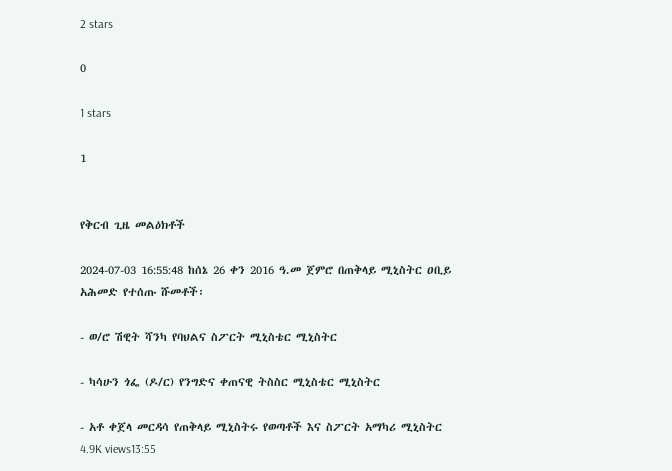2 stars

0

1 stars

1


የቅርብ ጊዜ መልዕክቶች

2024-07-03 16:55:48 ከሰኔ 26 ቀን 2016 ዓ.መ ጀምሮ በጠቅላይ ሚኒስትር ዐቢይ አሕመድ የተሰጡ ሹመቶች፡

- ወ/ሮ ሽዊት ሻንካ የባህልና ስፖርት ሚኒስቴር ሚኒስትር

- ካሳሁን ጎፌ (ዶ/ር) የንግድና ቀጠናዊ ትስስር ሚኒስቴር ሚኒስትር

- አቶ ቀጀላ መርዳሳ የጠቅላይ ሚኒስትሩ የወጣቶች እና ስፖርት አማካሪ ሚኒስትር
4.9K views13:55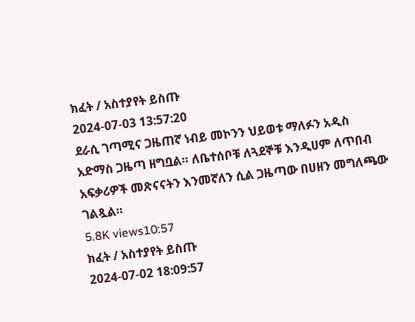ክፈት / አስተያየት ይስጡ
2024-07-03 13:57:20
ደራሲ ገጣሚና ጋዜጠኛ ነብይ መኮንን ህይወቱ ማለፉን አዲስ አድማስ ጋዜጣ ዘግቧል። ለቤተሰቦቹ ለጓደኞቹ እንዲሀም ለጥበብ አፍቃሪዎች መጽናናትን እንመኛለን ሲል ጋዜጣው በሀዘን መግለጫው ገልጿል።
5.8K views10:57
ክፈት / አስተያየት ይስጡ
2024-07-02 18:09:57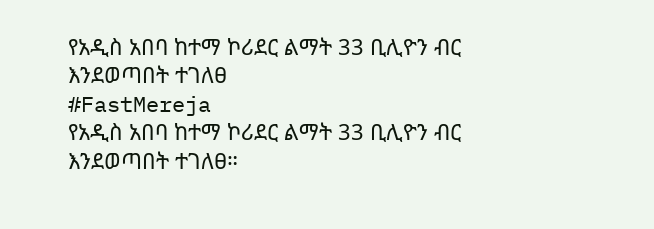የአዲስ አበባ ከተማ ኮሪደር ልማት 33 ቢሊዮን ብር እንደወጣበት ተገለፀ
#FastMereja
የአዲስ አበባ ከተማ ኮሪደር ልማት 33 ቢሊዮን ብር እንደወጣበት ተገለፀ።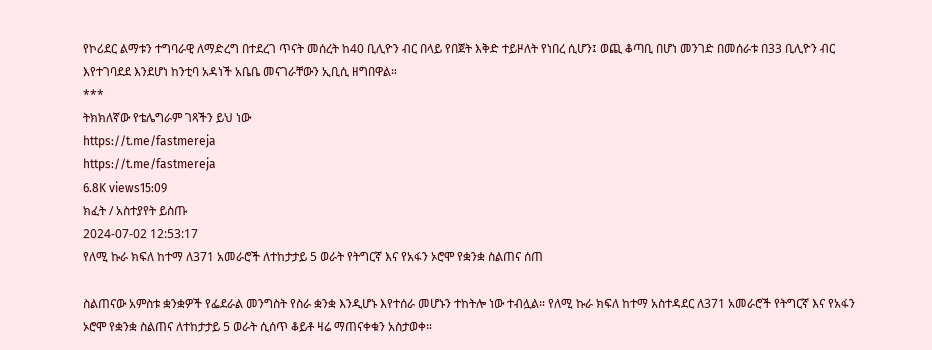የኮሪደር ልማቱን ተግባራዊ ለማድረግ በተደረገ ጥናት መሰረት ከ40 ቢሊዮን ብር በላይ የበጀት እቅድ ተይዞለት የነበረ ሲሆን፤ ወጪ ቆጣቢ በሆነ መንገድ በመሰራቱ በ33 ቢሊዮን ብር እየተገባደደ እንደሆነ ከንቲባ አዳነች አቤቤ መናገራቸውን ኢቢሲ ዘግበዋል።
***
ትክክለኛው የቴሌግራም ገጻችን ይህ ነው
https://t.me/fastmereja
https://t.me/fastmereja
6.8K views15:09
ክፈት / አስተያየት ይስጡ
2024-07-02 12:53:17
የለሚ ኩራ ክፍለ ከተማ ለ371 አመራሮች ለተከታታይ 5 ወራት የትግርኛ እና የአፋን ኦሮሞ የቋንቋ ስልጠና ሰጠ

ስልጠናው አምስቱ ቋንቋዎች የፌደራል መንግስት የስራ ቋንቋ እንዲሆኑ እየተሰራ መሆኑን ተከትሎ ነው ተብሏል። የለሚ ኩራ ክፍለ ከተማ አስተዳደር ለ371 አመራሮች የትግርኛ እና የአፋን ኦሮሞ የቋንቋ ስልጠና ለተከታታይ 5 ወራት ሲሰጥ ቆይቶ ዛሬ ማጠናቀቁን አስታወቀ።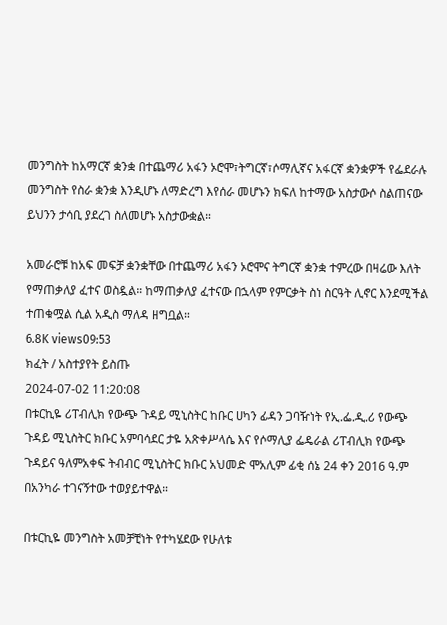መንግስት ከአማርኛ ቋንቋ በተጨማሪ አፋን ኦሮሞ፣ትግርኛ፣ሶማሊኛና አፋርኛ ቋንቋዎች የፌደራሉ መንግስት የስራ ቋንቋ እንዲሆኑ ለማድረግ እየሰራ መሆኑን ክፍለ ከተማው አስታውሶ ስልጠናው ይህንን ታሳቢ ያደረገ ስለመሆኑ አስታውቋል።

አመራሮቹ ከአፍ መፍቻ ቋንቋቸው በተጨማሪ አፋን ኦሮሞና ትግርኛ ቋንቋ ተምረው በዛሬው እለት የማጠቃለያ ፈተና ወስዷል። ከማጠቃለያ ፈተናው በኋላም የምርቃት ስነ ስርዓት ሊኖር እንደሚችል ተጠቁሟል ሲል አዲስ ማለዳ ዘግቧል።
6.8K views09:53
ክፈት / አስተያየት ይስጡ
2024-07-02 11:20:08
በቱርኪዬ ሪፐብሊክ የውጭ ጉዳይ ሚኒስትር ከቡር ሀካን ፊዳን ጋባዥነት የኢ.ፌ.ዲ.ሪ የውጭ ጉዳይ ሚኒስትር ክቡር አምባሳደር ታዬ አጽቀሥላሴ እና የሶማሊያ ፌዴራል ሪፐብሊክ የውጭ ጉዳይና ዓለምአቀፍ ትብብር ሚኒስትር ክቡር አህመድ ሞአሊም ፊቂ ሰኔ 24 ቀን 2016 ዓ.ም በአንካራ ተገናኝተው ተወያይተዋል።

በቱርኪዬ መንግስት አመቻቺነት የተካሄደው የሁለቱ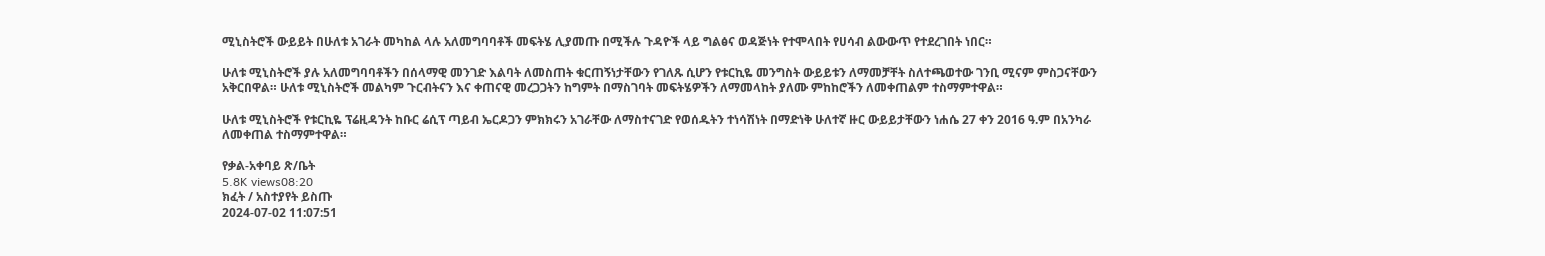ሚኒስትሮች ውይይት በሁለቱ አገራት መካከል ላሉ አለመግባባቶች መፍትሄ ሊያመጡ በሚችሉ ጉዳዮች ላይ ግልፅና ወዳጅነት የተሞላበት የሀሳብ ልውውጥ የተደረገበት ነበር።

ሁለቱ ሚኒስትሮች ያሉ አለመግባባቶችን በሰላማዊ መንገድ እልባት ለመስጠት ቁርጠኝነታቸውን የገለጹ ሲሆን የቱርኪዬ መንግስት ውይይቱን ለማመቻቸት ስለተጫወተው ገንቢ ሚናም ምስጋናቸውን አቅርበዋል። ሁለቱ ሚኒስትሮች መልካም ጉርብትናን እና ቀጠናዊ መረጋጋትን ከግምት በማስገባት መፍትሄዎችን ለማመላከት ያለሙ ምከከሮችን ለመቀጠልም ተስማምተዋል።

ሁለቱ ሚኒስትሮች የቱርኪዬ ፕሬዚዳንት ከቡር ሬሲፕ ጣይብ ኤርዶጋን ምክክሩን አገራቸው ለማስተናገድ የወሰዱትን ተነሳሽነት በማድነቅ ሁለተኛ ዙር ውይይታቸውን ነሐሴ 27 ቀን 2016 ዓ.ም በአንካራ ለመቀጠል ተስማምተዋል።

የቃል-አቀባይ ጽ/ቤት
5.8K views08:20
ክፈት / አስተያየት ይስጡ
2024-07-02 11:07:51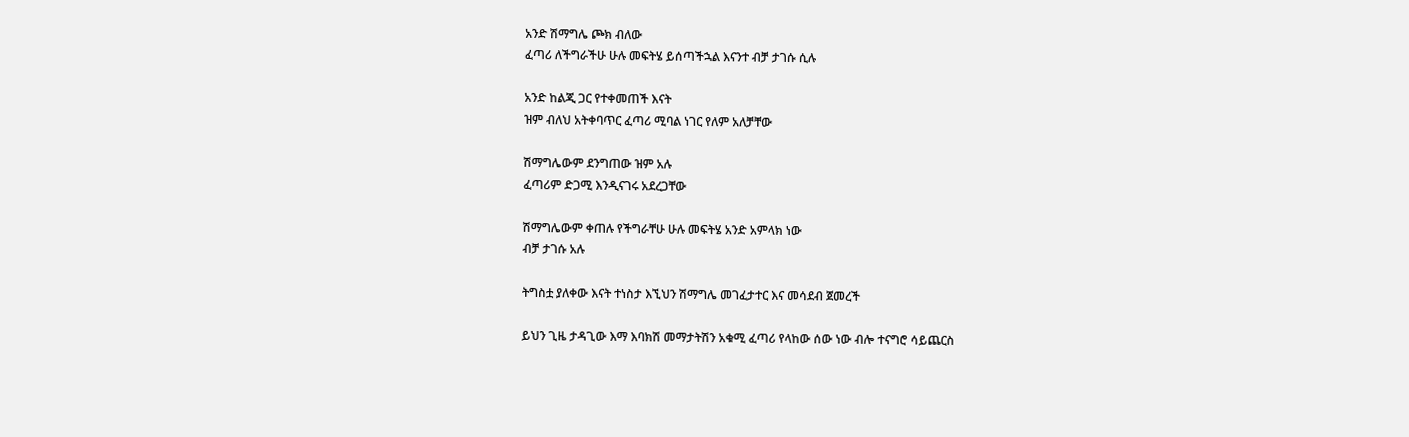አንድ ሽማግሌ ጮክ ብለው
ፈጣሪ ለችግራችሁ ሁሉ መፍትሄ ይሰጣችኋል እናንተ ብቻ ታገሱ ሲሉ

አንድ ከልጂ ጋር የተቀመጠች እናት
ዝም ብለህ አትቀባጥር ፈጣሪ ሚባል ነገር የለም አለቻቸው

ሽማግሌውም ደንግጠው ዝም አሉ
ፈጣሪም ድጋሚ እንዲናገሩ አደረጋቸው

ሽማግሌውም ቀጠሉ የችግራቸሁ ሁሉ መፍትሄ አንድ አምላክ ነው
ብቻ ታገሱ አሉ

ትግስቷ ያለቀው እናት ተነስታ እኚህን ሽማግሌ መገፈታተር እና መሳደብ ጀመረች

ይህን ጊዜ ታዳጊው እማ እባክሽ መማታትሽን አቁሚ ፈጣሪ የላከው ሰው ነው ብሎ ተናግሮ ሳይጨርስ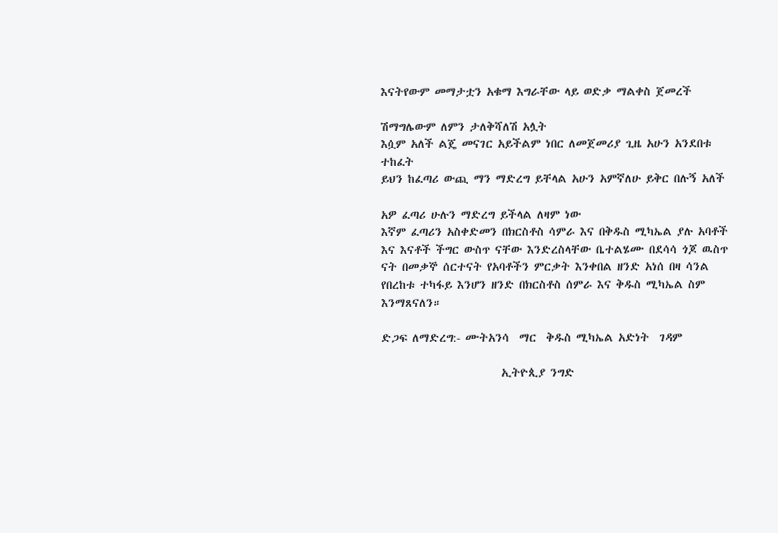እናትየውም መማታቷን አቁማ እግራቸው ላይ ወድቃ ማልቀስ ጀመረች

ሽማግሌውም ለምን ታለቅሻለሽ አሏት
እሷም አለች ልጄ መናገር አይችልም ነበር ለመጀመሪያ ጊዜ አሁን አንደበቱ ተከፈት
ይህን ከፈጣሪ ውጪ ማን ማድረግ ይቸላል አሁን አምኛለሁ ይቅር በሉኝ አለች

አዎ ፈጣሪ ሁሉን ማድረግ ይችላል ለዛም ነው
እኛም ፈጣሪን አስቀድመን በክርስቶስ ሳምራ እና በቅዱስ ሚካኤል ያሉ አባቶች እና እናቶች ችግር ውስጥ ናቸው እንድረስላቸው ቤተልሄሙ በደሳሳ ጎጆ ዉስጥ ናት በመቃኞ ሰርተናት የአባቶችን ምርቃት እንቀበል ዘንድ አነሰ በዛ ሳንል የበረከቱ ተካፋይ እንሆን ዘንድ በክርስቶስ ሰምራ እና ቅዱስ ሚካኤል ስም እንማጸናለን።

ድጋፍ ለማድረግ:- ሙትአንሳ  ማር  ቅዱስ ሚካኤል አድነት  ገዳም

                        ኢትዮጲያ ንግድ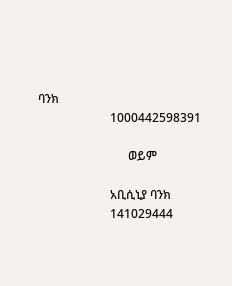ባንክ
                        1000442598391

                              ወይም

                        አቢሲኒያ ባንክ
                        141029444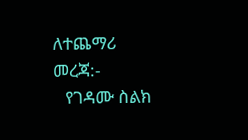ለተጨማሪ መረጃ:-
   የገዳሙ ስልክ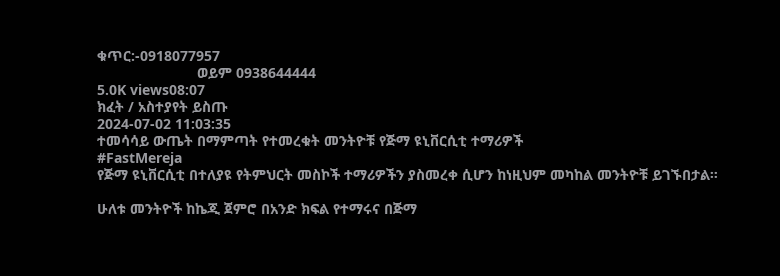ቁጥር:-0918077957
                         ወይም 0938644444
5.0K views08:07
ክፈት / አስተያየት ይስጡ
2024-07-02 11:03:35
ተመሳሳይ ውጤት በማምጣት የተመረቁት መንትዮቹ የጅማ ዩኒቨርሲቲ ተማሪዎች
#FastMereja
የጅማ ዩኒቨርሲቲ በተለያዩ የትምህርት መስኮች ተማሪዎችን ያስመረቀ ሲሆን ከነዚህም መካከል መንትዮቹ ይገኙበታል።

ሁለቱ መንትዮች ከኬጂ ጀምሮ በአንድ ክፍል የተማሩና በጅማ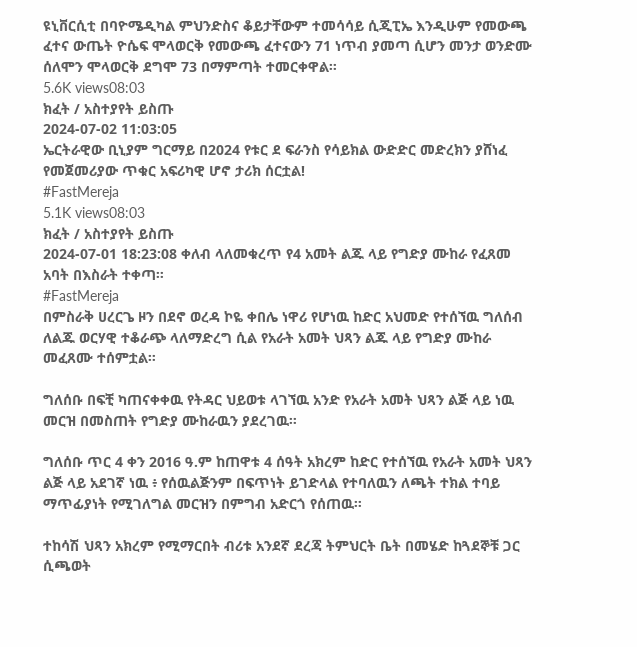ዩኒቨርሲቲ በባዮሜዲካል ምህንድስና ቆይታቸውም ተመሳሳይ ሲጂፒኤ እንዲሁም የመውጫ ፈተና ውጤት ዮሴፍ ሞላወርቅ የመውጫ ፈተናውን 71 ነጥብ ያመጣ ሲሆን መንታ ወንድሙ ሰለሞን ሞላወርቅ ደግሞ 73 በማምጣት ተመርቀዋል።
5.6K views08:03
ክፈት / አስተያየት ይስጡ
2024-07-02 11:03:05
ኤርትራዊው ቢኒያም ግርማይ በ2024 የቱር ደ ፍራንስ የሳይክል ውድድር መድረክን ያሸነፈ የመጀመሪያው ጥቁር አፍሪካዊ ሆኖ ታሪክ ሰርቷል!
#FastMereja
5.1K views08:03
ክፈት / አስተያየት ይስጡ
2024-07-01 18:23:08 ቀለብ ላለመቁረጥ የ4 አመት ልጁ ላይ የግድያ ሙከራ የፈጸመ አባት በእስራት ተቀጣ።
#FastMereja
በምስራቅ ሀረርጌ ዞን በደኖ ወረዳ ኮዬ ቀበሌ ነዋሪ የሆነዉ ከድር አህመድ የተሰኘዉ ግለሰብ ለልጁ ወርሃዊ ተቆራጭ ላለማድረግ ሲል የአራት አመት ህጻን ልጁ ላይ የግድያ ሙከራ መፈጸሙ ተሰምቷል።

ግለሰቡ በፍቺ ካጠናቀቀዉ የትዳር ህይወቱ ላገኘዉ አንድ የአራት አመት ህጻን ልጅ ላይ ነዉ መርዝ በመስጠት የግድያ ሙከራዉን ያደረገዉ።

ግለሰቡ ጥር 4 ቀን 2016 ዓ.ም ከጠዋቱ 4 ሰዓት አክረም ከድር የተሰኘዉ የአራት አመት ህጻን ልጅ ላይ አደገኛ ነዉ ፥ የሰዉልጅንም በፍጥነት ይገድላል የተባለዉን ለጫት ተክል ተባይ ማጥፊያነት የሚገለግል መርዝን በምግብ አድርጎ የሰጠዉ።

ተከሳሽ ህጻን አክረም የሚማርበት ብሪቱ አንደኛ ደረጃ ትምህርት ቤት በመሄድ ከጓደኞቹ ጋር ሲጫወት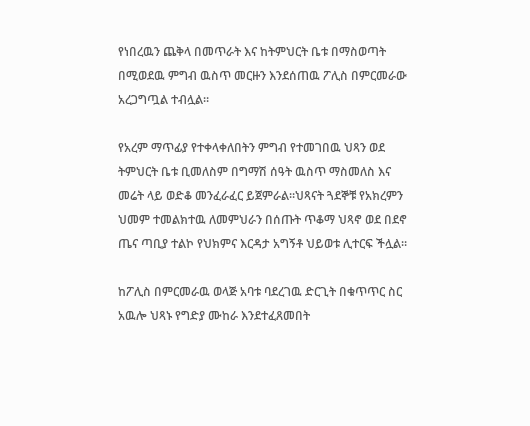የነበረዉን ጨቅላ በመጥራት እና ከትምህርት ቤቱ በማስወጣት በሚወደዉ ምግብ ዉስጥ መርዙን እንደሰጠዉ ፖሊስ በምርመራው አረጋግጧል ተብሏል።

የአረም ማጥፊያ የተቀላቀለበትን ምግብ የተመገበዉ ህጻን ወደ ትምህርት ቤቱ ቢመለስም በግማሽ ሰዓት ዉስጥ ማስመለስ እና መሬት ላይ ወድቆ መንፈራፈር ይጀምራል።ህጻናት ጓደኞቹ የአክረምን ህመም ተመልክተዉ ለመምህራን በሰጡት ጥቆማ ህጻኖ ወደ በደኖ ጤና ጣቢያ ተልኮ የህክምና እርዳታ አግኝቶ ህይወቱ ሊተርፍ ችሏል።

ከፖሊስ በምርመራዉ ወላጅ አባቱ ባደረገዉ ድርጊት በቁጥጥር ስር አዉሎ ህጻኑ የግድያ ሙከራ እንደተፈጸመበት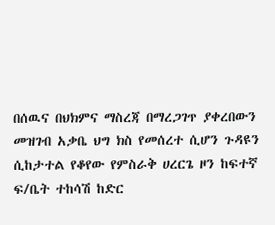በሰዉና በህክምና ማስረጃ በማረጋገጥ ያቀረበውን መዝገብ አቃቤ ህግ ክስ የመሰረተ ሲሆን ጉዳዩን ሲከታተል የቆየው የምስራቅ ሀረርጌ ዞን ከፍተኛ ፍ/ቤት ተከሳሽ ከድር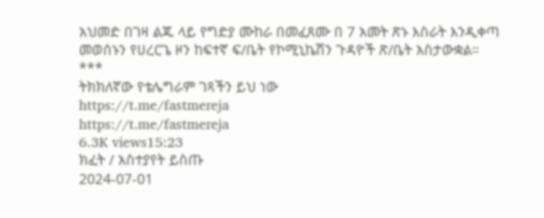አህመድ በገዛ ልጁ ላይ የግድያ ሙከራ በመፈጸሙ በ 7 አመት ጽኑ እስራት እንዲቀጣ መወሰኑን የሀረርጌ ዞን ከፍተኛ ፍ/ቤት የኮሚኒኬሽን ጉዳዮች ጽ/ቤት አስታውቋል።
***
ትክክለኛው የቴሌግራም ገጻችን ይህ ነው
https://t.me/fastmereja
https://t.me/fastmereja
6.3K views15:23
ክፈት / አስተያየት ይስጡ
2024-07-01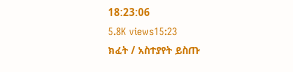18:23:06
5.8K views15:23
ክፈት / አስተያየት ይስጡ